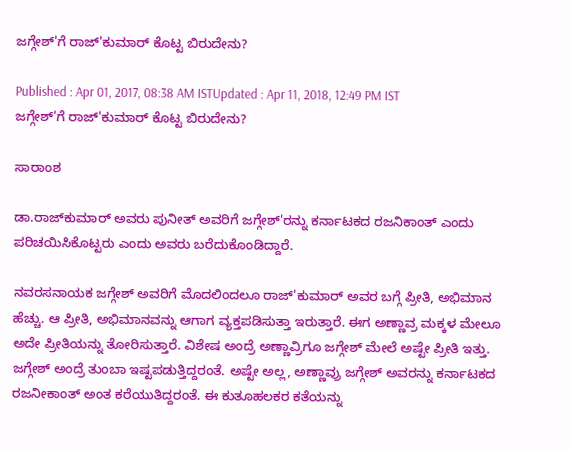ಜಗ್ಗೇಶ್'ಗೆ ರಾಜ್'ಕುಮಾರ್ ಕೊಟ್ಟ ಬಿರುದೇನು?

Published : Apr 01, 2017, 08:38 AM ISTUpdated : Apr 11, 2018, 12:49 PM IST
ಜಗ್ಗೇಶ್'ಗೆ ರಾಜ್'ಕುಮಾರ್ ಕೊಟ್ಟ ಬಿರುದೇನು?

ಸಾರಾಂಶ

ಡಾ.ರಾಜ್‌ಕುಮಾರ್‌ ಅವರು ಪುನೀತ್‌ ಅವರಿಗೆ ಜಗ್ಗೇಶ್‌'ರನ್ನು ಕರ್ನಾಟಕದ ರಜನಿಕಾಂತ್‌ ಎಂದು ಪರಿಚಯಿಸಿಕೊಟ್ಟರು ಎಂದು ಅವರು ಬರೆದುಕೊಂಡಿದ್ದಾರೆ.

ನವರಸನಾಯಕ ಜಗ್ಗೇಶ್‌ ಅವರಿಗೆ ಮೊದಲಿಂದಲೂ ರಾಜ್‌'ಕುಮಾರ್‌ ಅವರ ಬಗ್ಗೆ ಪ್ರೀತಿ, ಅಭಿಮಾನ ಹೆಚ್ಚು. ಆ ಪ್ರೀತಿ, ಅಭಿಮಾನವನ್ನು ಆಗಾಗ ವ್ಯಕ್ತಪಡಿಸುತ್ತಾ ಇರುತ್ತಾರೆ. ಈಗ ಅಣ್ಣಾವ್ರ ಮಕ್ಕಳ ಮೇಲೂ ಅದೇ ಪ್ರೀತಿಯನ್ನು ತೋರಿಸುತ್ತಾರೆ. ವಿಶೇಷ ಅಂದ್ರೆ ಅಣ್ಣಾವ್ರಿಗೂ ಜಗ್ಗೇಶ್‌ ಮೇಲೆ ಅಷ್ಟೇ ಪ್ರೀತಿ ಇತ್ತು. ಜಗ್ಗೇಶ್‌ ಅಂದ್ರೆ ತುಂಬಾ ಇಷ್ಟಪಡುತ್ತಿದ್ದರಂತೆ. ಅಷ್ಟೇ ಅಲ್ಲ, ಅಣ್ಣಾವ್ರು ಜಗ್ಗೇಶ್‌ ಅವರನ್ನು ಕರ್ನಾಟಕದ ರಜನೀಕಾಂತ್‌ ಅಂತ ಕರೆಯುತಿದ್ದರಂತೆ. ಈ ಕುತೂಹಲಕರ ಕತೆಯನ್ನು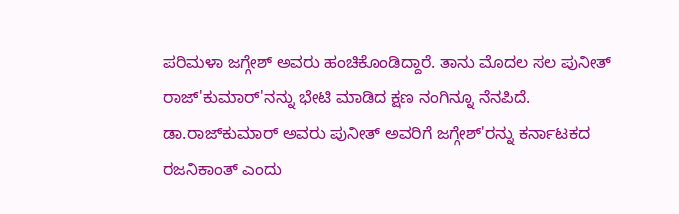ಪರಿಮಳಾ ಜಗ್ಗೇಶ್‌ ಅವರು ಹಂಚಿಕೊಂಡಿದ್ದಾರೆ. ತಾನು ಮೊದಲ ಸಲ ಪುನೀತ್‌ ರಾಜ್‌'ಕುಮಾರ್‌'ನನ್ನು ಭೇಟಿ ಮಾಡಿದ ಕ್ಷಣ ನಂಗಿನ್ನೂ ನೆನಪಿದೆ. ಡಾ.ರಾಜ್‌ಕುಮಾರ್‌ ಅವರು ಪುನೀತ್‌ ಅವರಿಗೆ ಜಗ್ಗೇಶ್‌'ರನ್ನು ಕರ್ನಾಟಕದ ರಜನಿಕಾಂತ್‌ ಎಂದು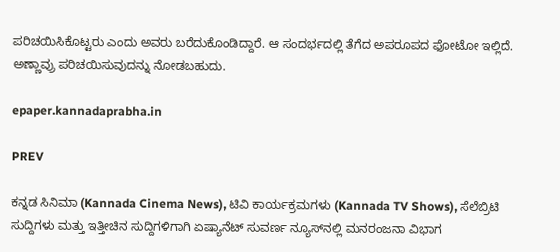ಪರಿಚಯಿಸಿಕೊಟ್ಟರು ಎಂದು ಅವರು ಬರೆದುಕೊಂಡಿದ್ದಾರೆ. ಆ ಸಂದರ್ಭದಲ್ಲಿ ತೆಗೆದ ಅಪರೂಪದ ಫೋಟೋ ಇಲ್ಲಿದೆ. ಅಣ್ಣಾವ್ರು ಪರಿಚಯಿಸುವುದನ್ನು ನೋಡಬಹುದು.

epaper.kannadaprabha.in

PREV

ಕನ್ನಡ ಸಿನಿಮಾ (Kannada Cinema News), ಟಿವಿ ಕಾರ್ಯಕ್ರಮಗಳು (Kannada TV Shows), ಸೆಲೆಬ್ರಿಟಿ ಸುದ್ದಿಗಳು ಮತ್ತು ಇತ್ತೀಚಿನ ಸುದ್ದಿಗಳಿಗಾಗಿ ಏಷ್ಯಾನೆಟ್ ಸುವರ್ಣ ನ್ಯೂಸ್‌ನಲ್ಲಿ ಮನರಂಜನಾ ವಿಭಾಗ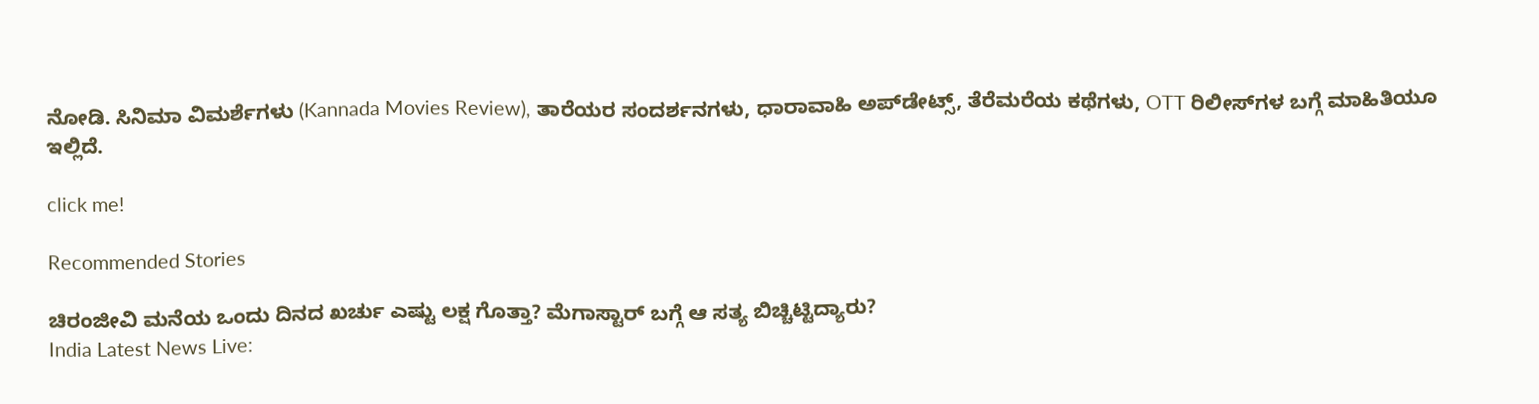ನೋಡಿ. ಸಿನಿಮಾ ವಿಮರ್ಶೆಗಳು (Kannada Movies Review), ತಾರೆಯರ ಸಂದರ್ಶನಗಳು, ಧಾರಾವಾಹಿ ಅಪ್‌ಡೇಟ್ಸ್‌, ತೆರೆಮರೆಯ ಕಥೆಗಳು, OTT ರಿಲೀಸ್‌ಗಳ ಬಗ್ಗೆ ಮಾಹಿತಿಯೂ ಇಲ್ಲಿದೆ.

click me!

Recommended Stories

ಚಿರಂಜೀವಿ ಮನೆಯ ಒಂದು ದಿನದ ಖರ್ಚು ಎಷ್ಟು ಲಕ್ಷ ಗೊತ್ತಾ? ಮೆಗಾಸ್ಟಾರ್ ಬಗ್ಗೆ ಆ ಸತ್ಯ ಬಿಚ್ಚಿಟ್ಟಿದ್ಯಾರು?
India Latest News Live: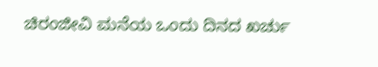ಚಿರಂಜೀವಿ ಮನೆಯ ಒಂದು ದಿನದ ಖರ್ಚು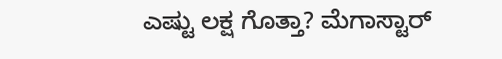ಎಷ್ಟು ಲಕ್ಷ ಗೊತ್ತಾ? ಮೆಗಾಸ್ಟಾರ್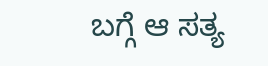ಬಗ್ಗೆ ಆ ಸತ್ಯ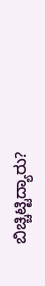ಬಿಚ್ಚಿಟ್ಟಿದ್ಯಾರು?